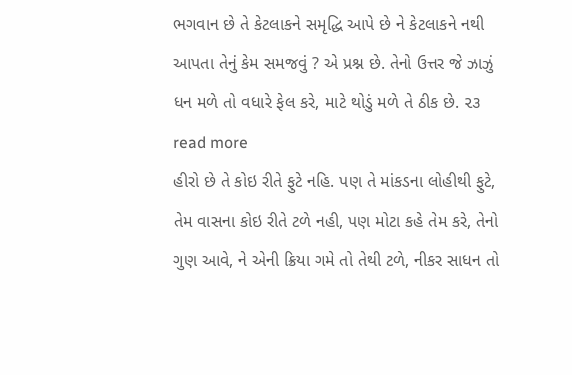ભગવાન છે તે કેટલાકને સમૃદ્ધિ આપે છે ને કેટલાકને નથી આપતા તેનું કેમ સમજવું ? એ પ્રશ્ન છે. તેનો ઉત્તર જે ઝાઝું ધન મળે તો વધારે ફેલ કરે, માટે થોડું મળે તે ઠીક છે. ૨૩ read more
હીરો છે તે કોઇ રીતે ફુટે નહિ. પણ તે માંકડના લોહીથી ફુટે, તેમ વાસના કોઇ રીતે ટળે નહી, પણ મોટા કહે તેમ કરે, તેનો ગુણ આવે, ને એની ક્રિયા ગમે તો તેથી ટળે, નીકર સાધન તો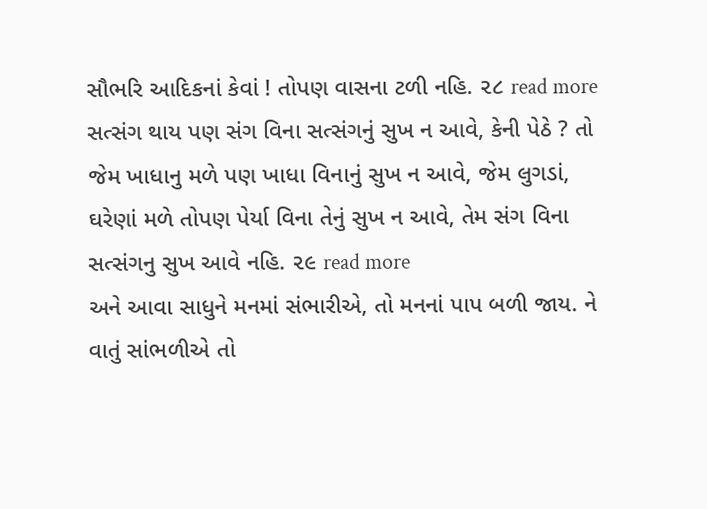સૌભરિ આદિકનાં કેવાં ! તોપણ વાસના ટળી નહિ. ૨૮ read more
સત્સંગ થાય પણ સંગ વિના સત્સંગનું સુખ ન આવે, કેની પેઠે ? તો જેમ ખાધાનુ મળે પણ ખાધા વિનાનું સુખ ન આવે, જેમ લુગડાં, ઘરેણાં મળે તોપણ પેર્યા વિના તેનું સુખ ન આવે, તેમ સંગ વિના સત્સંગનુ સુખ આવે નહિ. ૨૯ read more
અને આવા સાધુને મનમાં સંભારીએ, તો મનનાં પાપ બળી જાય. ને વાતું સાંભળીએ તો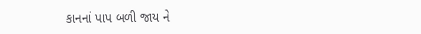કાનનાં પાપ બળી જાય ને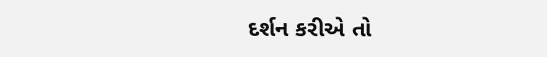દર્શન કરીએ તો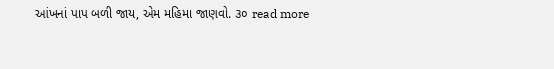આંખનાં પાપ બળી જાય, એમ મહિમા જાણવો. ૩૦ read more